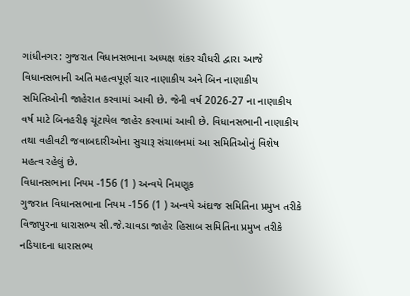ગાંધીનગર: ગુજરાત વિધાનસભાના અધ્યક્ષ શંકર ચૌધરી દ્વારા આજે વિધાનસભાની અતિ મહત્વપૂર્ણ ચાર નાણાકીય અને બિન નાણાકીય સમિતિઓની જાહેરાત કરવામાં આવી છે. જેની વર્ષ 2026-27 ના નાણાકીય વર્ષ માટે બિનહરીફ ચૂંટાયેલ જાહેર કરવામાં આવી છે. વિધાનસભાની નાણાકીય તથા વહીવટી જવાબદારીઓના સુચારૂ સંચાલનમાં આ સમિતિઓનું વિશેષ મહત્વ રહેલું છે.
વિધાનસભાના નિયમ -156 (1 ) અન્વયે નિમણૂક
ગુજરાત વિધાનસભાના નિયમ -156 (1 ) અન્વયે અંદાજ સમિતિના પ્રમુખ તરીકે વિજાપુરના ધારાસભ્ય સી.જે.ચાવડા જાહેર હિસાબ સમિતિના પ્રમુખ તરીકે નડિયાદના ધારાસભ્ય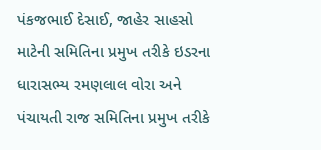પંકજભાઈ દેસાઈ, જાહેર સાહસો માટેની સમિતિના પ્રમુખ તરીકે ઇડરના ધારાસભ્ય રમણલાલ વોરા અને પંચાયતી રાજ સમિતિના પ્રમુખ તરીકે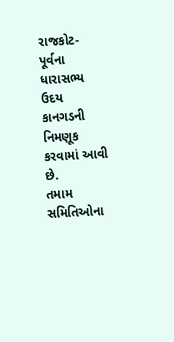રાજકોટ- પૂર્વના ધારાસભ્ય ઉદય કાનગડની નિમણૂક કરવામાં આવી છે.
તમામ સમિતિઓના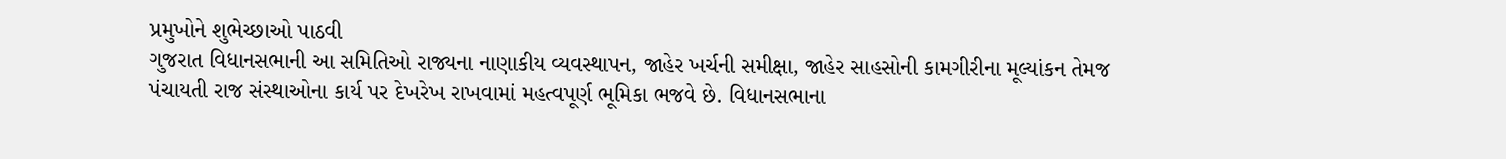પ્રમુખોને શુભેચ્છાઓ પાઠવી
ગુજરાત વિધાનસભાની આ સમિતિઓ રાજ્યના નાણાકીય વ્યવસ્થાપન, જાહેર ખર્ચની સમીક્ષા, જાહેર સાહસોની કામગીરીના મૂલ્યાંકન તેમજ પંચાયતી રાજ સંસ્થાઓના કાર્ય પર દેખરેખ રાખવામાં મહત્વપૂર્ણ ભૂમિકા ભજવે છે. વિધાનસભાના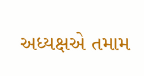અધ્યક્ષએ તમામ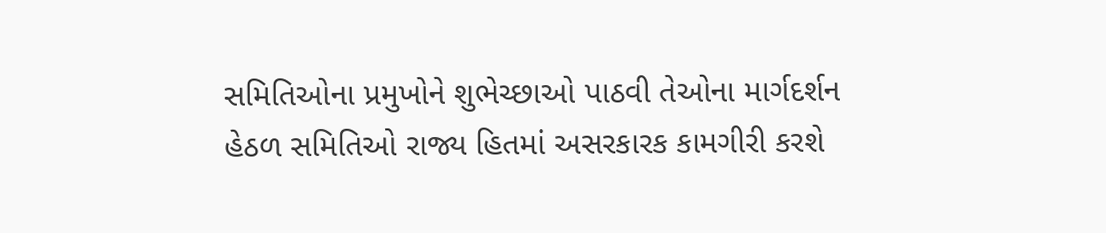સમિતિઓના પ્રમુખોને શુભેચ્છાઓ પાઠવી તેઓના માર્ગદર્શન હેઠળ સમિતિઓ રાજ્ય હિતમાં અસરકારક કામગીરી કરશે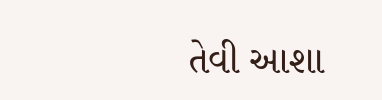તેવી આશા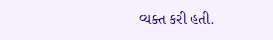વ્યક્ત કરી હતી.